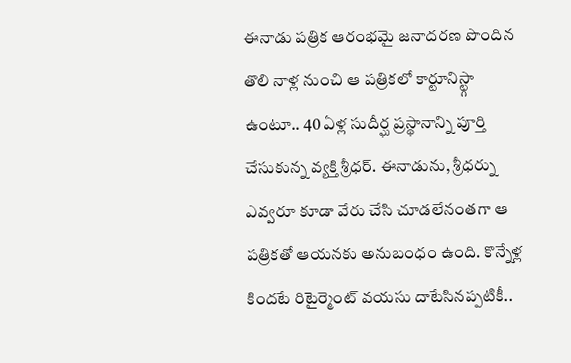ఈనాడు పత్రిక ఆరంభమై జనాదరణ పొందిన తొలి నాళ్ల నుంచి ఆ పత్రికలో కార్టూనిస్ట్గా ఉంటూ.. 40 ఏళ్ల సుదీర్ఘ ప్రస్థానాన్ని పూర్తి చేసుకున్న వ్యక్తి శ్రీధర్. ఈనాడును, శ్రీధర్ను ఎవ్వరూ కూడా వేరు చేసి చూడలేనంతగా ఆ పత్రికతో ఆయనకు అనుబంధం ఉంది. కొన్నేళ్ల కిందటే రిటైర్మెంట్ వయసు దాటేసినప్పటికీ..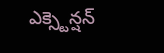ఎక్స్టెన్షన్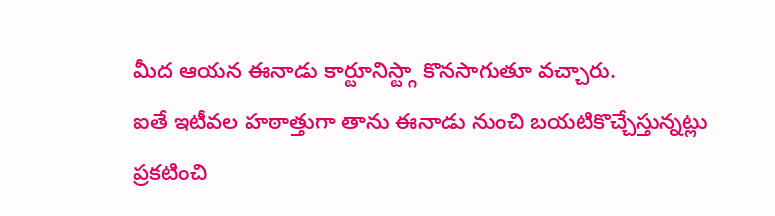మీద ఆయన ఈనాడు కార్టూనిస్ట్గా కొనసాగుతూ వచ్చారు.
ఐతే ఇటీవల హఠాత్తుగా తాను ఈనాడు నుంచి బయటికొచ్చేస్తున్నట్లు ప్రకటించి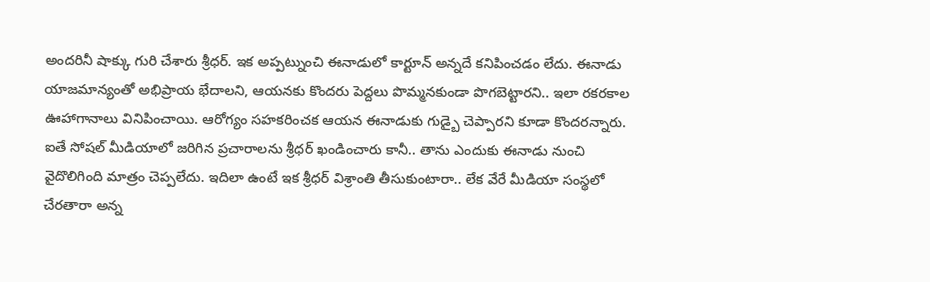అందరినీ షాక్కు గురి చేశారు శ్రీధర్. ఇక అప్పట్నుంచి ఈనాడులో కార్టూన్ అన్నదే కనిపించడం లేదు. ఈనాడు యాజమాన్యంతో అభిప్రాయ భేదాలని, ఆయనకు కొందరు పెద్దలు పొమ్మనకుండా పొగబెట్టారని.. ఇలా రకరకాల ఊహాగానాలు వినిపించాయి. ఆరోగ్యం సహకరించక ఆయన ఈనాడుకు గుడ్బై చెప్పారని కూడా కొందరన్నారు.
ఐతే సోషల్ మీడియాలో జరిగిన ప్రచారాలను శ్రీధర్ ఖండించారు కానీ.. తాను ఎందుకు ఈనాడు నుంచి వైదొలిగింది మాత్రం చెప్పలేదు. ఇదిలా ఉంటే ఇక శ్రీధర్ విశ్రాంతి తీసుకుంటారా.. లేక వేరే మీడియా సంస్థలో చేరతారా అన్న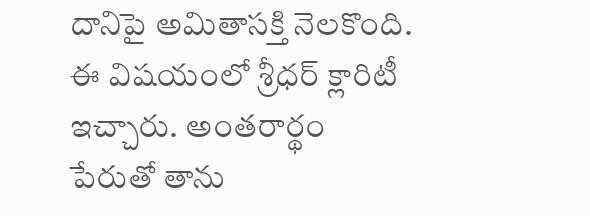దానిపై అమితాసక్తి నెలకొంది. ఈ విషయంలో శ్రీధర్ క్లారిటీ ఇచ్చారు. అంతరార్థం పేరుతో తాను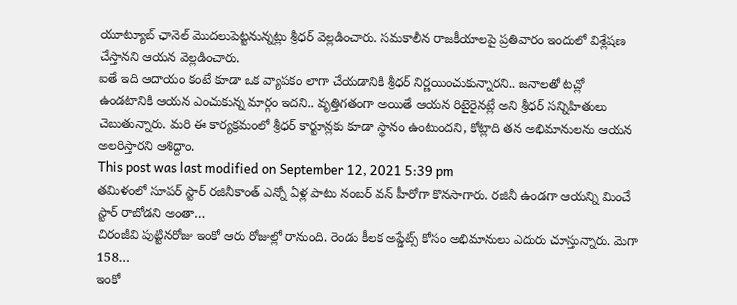యూట్యూబ్ ఛానెల్ మొదలుపెట్టనున్నట్లు శ్రీధర్ వెల్లడించారు. సమకాలీన రాజకీయాలపై ప్రతివారం ఇందులో విశ్లేషణ చేస్తానని ఆయన వెల్లడించారు.
ఐతే ఇది ఆదాయం కంటే కూడా ఒక వ్యాపకం లాగా చేయడానికి శ్రీధర్ నిర్ణయించుకున్నారని.. జనాలతో టచ్లో ఉండటానికి ఆయన ఎంచుకున్న మార్గం ఇదని.. వృత్తిగతంగా అయితే ఆయన రిటైరైనట్లే అని శ్రీధర్ సన్నిహితులు చెబుతున్నారు. మరి ఈ కార్యక్రమంలో శ్రీధర్ కార్టూన్లకు కూడా స్థానం ఉంటుందని, కోట్లాది తన అభిమానులను ఆయన అలరిస్తారని ఆశిద్దాం.
This post was last modified on September 12, 2021 5:39 pm
తమిళంలో సూపర్ స్టార్ రజినీకాంత్ ఎన్నో ఏళ్ల పాటు నంబర్ వన్ హీరోగా కొనసాగారు. రజినీ ఉండగా ఆయన్ని మించే స్టార్ రాబోడని అంతా…
చిరంజీవి పుట్టినరోజు ఇంకో ఆరు రోజుల్లో రానుంది. రెండు కీలక అప్డేట్స్ కోసం అభిమానులు ఎదురు చూస్తున్నారు. మెగా 158…
ఇంకో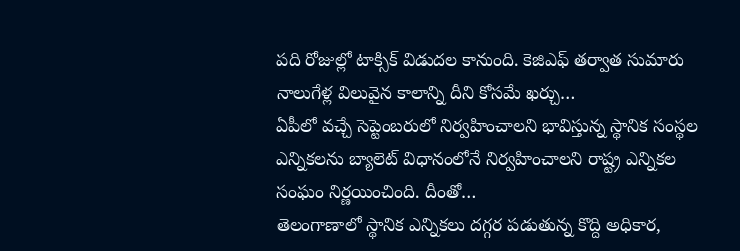పది రోజుల్లో టాక్సిక్ విడుదల కానుంది. కెజిఎఫ్ తర్వాత సుమారు నాలుగేళ్ల విలువైన కాలాన్ని దీని కోసమే ఖర్చు…
ఏపీలో వచ్చే సెప్టెంబరులో నిర్వహించాలని భావిస్తున్న స్థానిక సంస్థల ఎన్నికలను బ్యాలెట్ విధానంలోనే నిర్వహించాలని రాష్ట్ర ఎన్నికల సంఘం నిర్ణయించింది. దీంతో…
తెలంగాణాలో స్థానిక ఎన్నికలు దగ్గర పడుతున్న కొద్ది అధికార,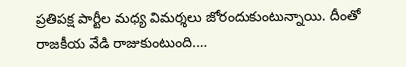ప్రతిపక్ష పార్టీల మధ్య విమర్శలు జోరందుకుంటున్నాయి. దీంతో రాజకీయ వేడి రాజుకుంటుంది.…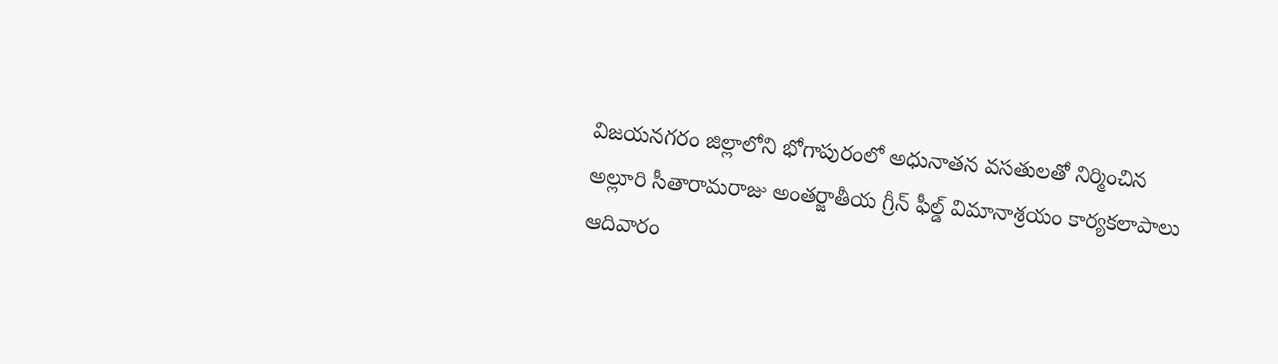విజయనగరం జిల్లాలోని భోగాపురంలో అధునాతన వసతులతో నిర్మించిన అల్లూరి సీతారామరాజు అంతర్జాతీయ గ్రీన్ ఫీల్డ్ విమానాశ్రయం కార్యకలాపాలు ఆదివారం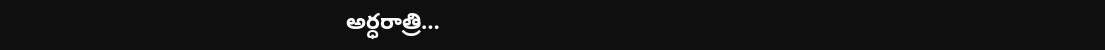అర్ధరాత్రి…